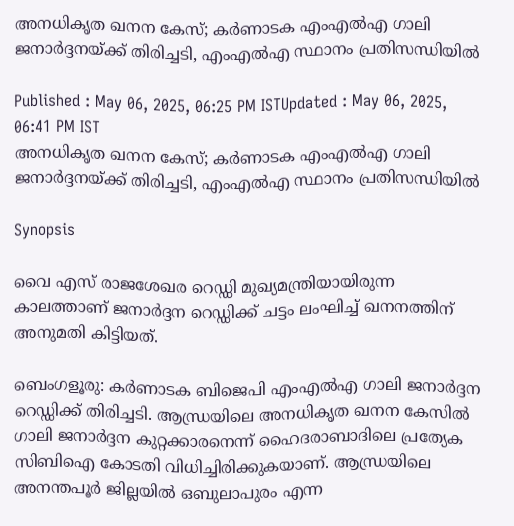അനധികൃത ഖനന കേസ്; കർണാടക എംഎൽഎ ഗാലി ജനാർദ്ദനയ്ക്ക് തിരിച്ചടി, എംഎൽഎ സ്ഥാനം പ്രതിസന്ധിയിൽ

Published : May 06, 2025, 06:25 PM ISTUpdated : May 06, 2025, 06:41 PM IST
അനധികൃത ഖനന കേസ്; കർണാടക എംഎൽഎ ഗാലി ജനാർദ്ദനയ്ക്ക് തിരിച്ചടി, എംഎൽഎ സ്ഥാനം പ്രതിസന്ധിയിൽ

Synopsis

വൈ എസ് രാജശേഖര റെഡ്ഡി മുഖ്യമന്ത്രിയായിരുന്ന കാലത്താണ് ജനാർദ്ദന റെഡ്ഡിക്ക് ചട്ടം ലംഘിച്ച് ഖനനത്തിന് അനുമതി കിട്ടിയത്.

ബെംഗളൂരു: കർണാടക ബിജെപി എംഎൽഎ ഗാലി ജനാർദ്ദന റെഡ്ഡിക്ക് തിരിച്ചടി. ആന്ധ്രയിലെ അനധികൃത ഖനന കേസിൽ ഗാലി ജനാർദ്ദന കുറ്റക്കാരനെന്ന് ഹൈദരാബാദിലെ പ്രത്യേക സിബിഐ കോടതി വിധിച്ചിരിക്കുകയാണ്. ആന്ധ്രയിലെ അനന്തപൂർ ജില്ലയിൽ ഒബുലാപുരം എന്ന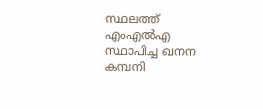സ്ഥലത്ത് എംഎൽഎ സ്ഥാപിച്ച ഖനന കമ്പനി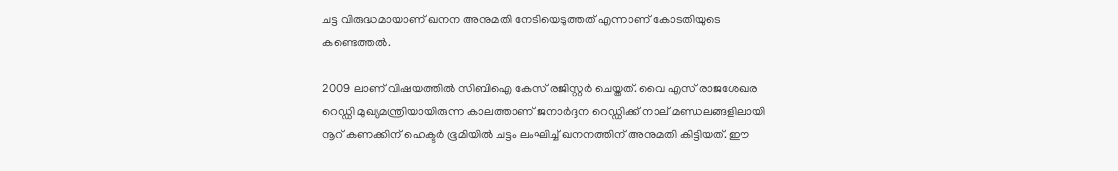ചട്ട വിരുദ്ധമായാണ് ഖനന അനുമതി നേടിയെടുത്തത് എന്നാണ് കോടതിയുടെ കണ്ടെത്തൽ.

2009 ലാണ് വിഷയത്തിൽ സിബിഐ കേസ് രജിസ്റ്റർ ചെയ്തത്. വൈ എസ് രാജശേഖര റെഡ്ഡി മുഖ്യമന്ത്രിയായിരുന്ന കാലത്താണ് ജനാർദ്ദന റെഡ്ഡിക്ക് നാല് മണ്ഡലങ്ങളിലായി നൂറ് കണക്കിന് ഹെക്ടർ ഭൂമിയിൽ ചട്ടം ലംഘിച്ച് ഖനനത്തിന് അനുമതി കിട്ടിയത്. ഈ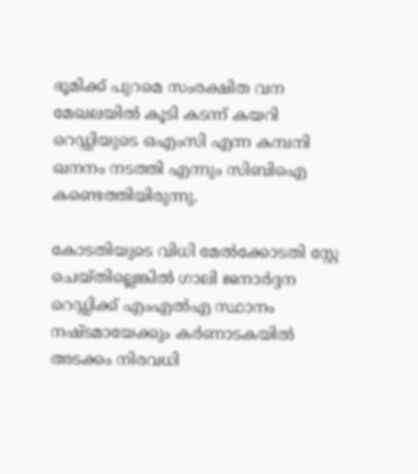ഭൂമിക്ക് പുറമെ സംരക്ഷിത വന മേഖലയിൽ കൂടി കടന്ന് കയറി റെഡ്ഡിയുടെ ഒഎംസി എന്ന കമ്പനി ഖനനം നടത്തി എന്നും സിബിഐ കണ്ടെത്തിയിരുന്നു.

കോടതിയുടെ വിധി മേൽക്കോടതി സ്റ്റേ ചെയ്തില്ലെങ്കിൽ ഗാലി ജനാർദ്ദന റെഡ്ഡിക്ക് എംഎൽഎ സ്ഥാനം നഷ്ടമായേക്കും കർണാടകയിൽ അടക്കം നിരവധി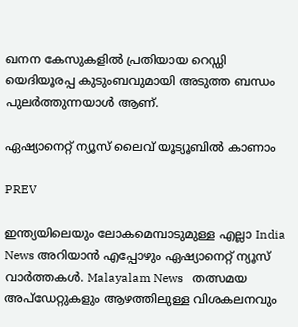ഖനന കേസുകളിൽ പ്രതിയായ റെഡ്ഡി യെദിയൂരപ്പ കുടുംബവുമായി അടുത്ത ബന്ധം പുലർത്തുന്നയാൾ ആണ്.

ഏഷ്യാനെറ്റ് ന്യൂസ് ലൈവ് യൂട്യൂബിൽ കാണാം

PREV

ഇന്ത്യയിലെയും ലോകമെമ്പാടുമുള്ള എല്ലാ India News അറിയാൻ എപ്പോഴും ഏഷ്യാനെറ്റ് ന്യൂസ് വാർത്തകൾ. Malayalam News   തത്സമയ അപ്‌ഡേറ്റുകളും ആഴത്തിലുള്ള വിശകലനവും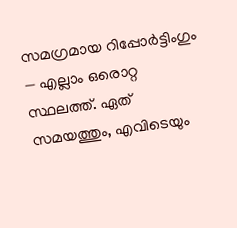സമഗ്രമായ റിപ്പോർട്ടിംഗും — എല്ലാം ഒരൊറ്റ സ്ഥലത്ത്. ഏത് സമയത്തും, എവിടെയും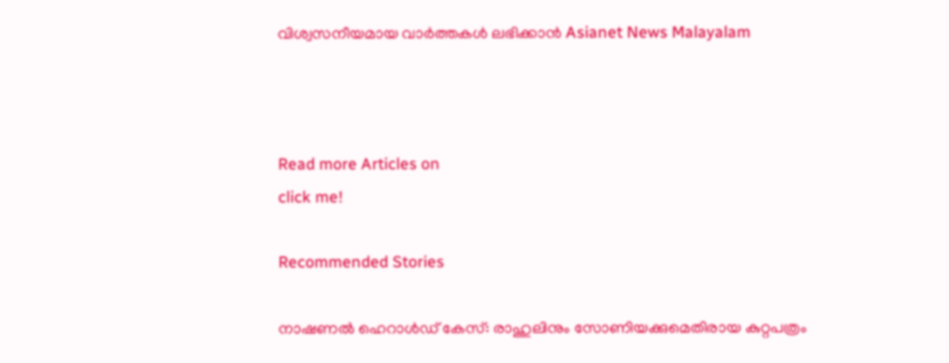വിശ്വസനീയമായ വാർത്തകൾ ലഭിക്കാൻ Asianet News Malayalam



Read more Articles on
click me!

Recommended Stories

നാഷണൽ ഹെറാൾഡ് കേസ്: രാഹുലിനും സോണിയക്കുമെതിരായ കുറ്റപത്രം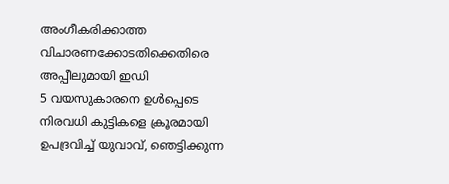അംഗീകരിക്കാത്ത വിചാരണക്കോടതിക്കെതിരെ അപ്പീലുമായി ഇഡി
5 വയസുകാരനെ ഉള്‍പ്പെടെ നിരവധി കുട്ടികളെ ക്രൂരമായി ഉപദ്രവിച്ച് യുവാവ്, ഞെട്ടിക്കുന്ന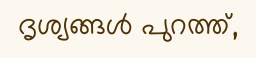ദൃശ്യങ്ങൾ പുറത്ത്,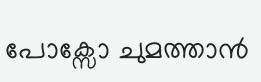പോക്സോ ചുമത്താൻ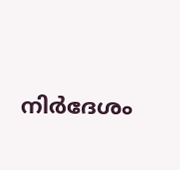നിർദേശം